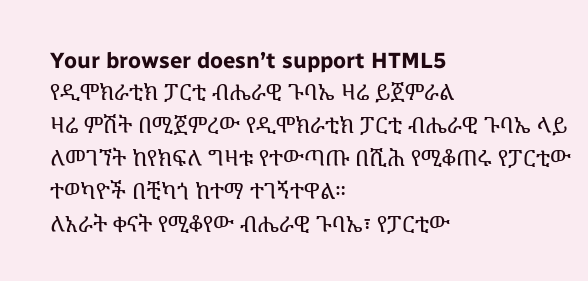Your browser doesn’t support HTML5
የዲሞክራቲክ ፓርቲ ብሔራዊ ጉባኤ ዛሬ ይጀምራል
ዛሬ ምሽት በሚጀምረው የዲሞክራቲክ ፓርቲ ብሔራዊ ጉባኤ ላይ ለመገኘት ከየክፍለ ግዛቱ የተውጣጡ በሺሕ የሚቆጠሩ የፓርቲው ተወካዮች በቺካጎ ከተማ ተገኝተዋል።
ለአራት ቀናት የሚቆየው ብሔራዊ ጉባኤ፣ የፓርቲው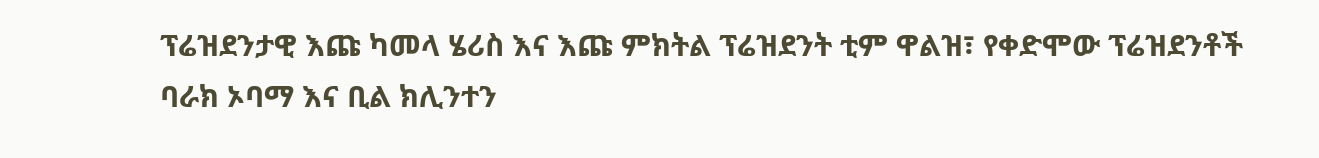ፕሬዝደንታዊ እጩ ካመላ ሄሪስ እና እጩ ምክትል ፕሬዝደንት ቲም ዋልዝ፣ የቀድሞው ፕሬዝደንቶች ባራክ ኦባማ እና ቢል ክሊንተን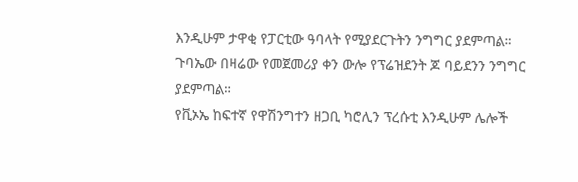እንዲሁም ታዋቂ የፓርቲው ዓባላት የሚያደርጉትን ንግግር ያደምጣል።
ጉባኤው በዛሬው የመጀመሪያ ቀን ውሎ የፕሬዝደንት ጆ ባይደንን ንግግር ያደምጣል።
የቪኦኤ ከፍተኛ የዋሽንግተን ዘጋቢ ካሮሊን ፕረሱቲ እንዲሁም ሌሎች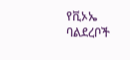የቪኦኤ ባልደረቦች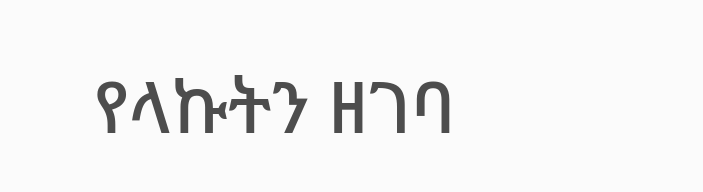የላኩትን ዘገባ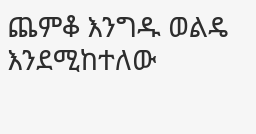ጨምቆ እንግዱ ወልዴ እንደሚከተለው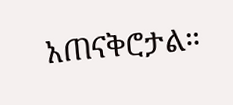አጠናቅሮታል።